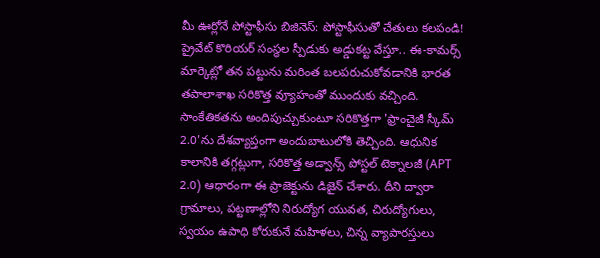మీ ఊర్లోనే పోస్టాఫీసు బిజినెస్: పోస్టాఫీసుతో చేతులు కలపండి!
ప్రైవేట్ కొరియర్ సంస్థల స్పీడుకు అడ్డుకట్ట వేస్తూ.. ఈ-కామర్స్ మార్కెట్లో తన పట్టును మరింత బలపరుచుకోవడానికి భారత తపాలాశాఖ సరికొత్త వ్యూహంతో ముందుకు వచ్చింది. సాంకేతికతను అందిపుచ్చుకుంటూ సరికొత్తగా 'ఫ్రాంచైజీ స్కీమ్ 2.0'ను దేశవ్యాప్తంగా అందుబాటులోకి తెచ్చింది. ఆధునిక కాలానికి తగ్గట్లుగా, సరికొత్త అడ్వాన్స్ పోస్టల్ టెక్నాలజీ (APT 2.0) ఆధారంగా ఈ ప్రాజెక్టును డిజైన్ చేశారు. దీని ద్వారా గ్రామాలు, పట్టణాల్లోని నిరుద్యోగ యువత, చిరుద్యోగులు, స్వయం ఉపాధి కోరుకునే మహిళలు, చిన్న వ్యాపారస్తులు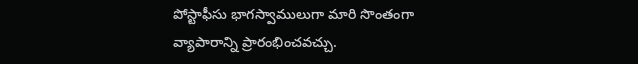పోస్టాఫీసు భాగస్వాములుగా మారి సొంతంగా వ్యాపారాన్ని ప్రారంభించవచ్చు.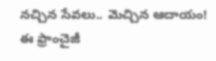నచ్చిన సేవలు.. మెచ్చిన ఆదాయం!
ఈ ఫ్రాంచైజీ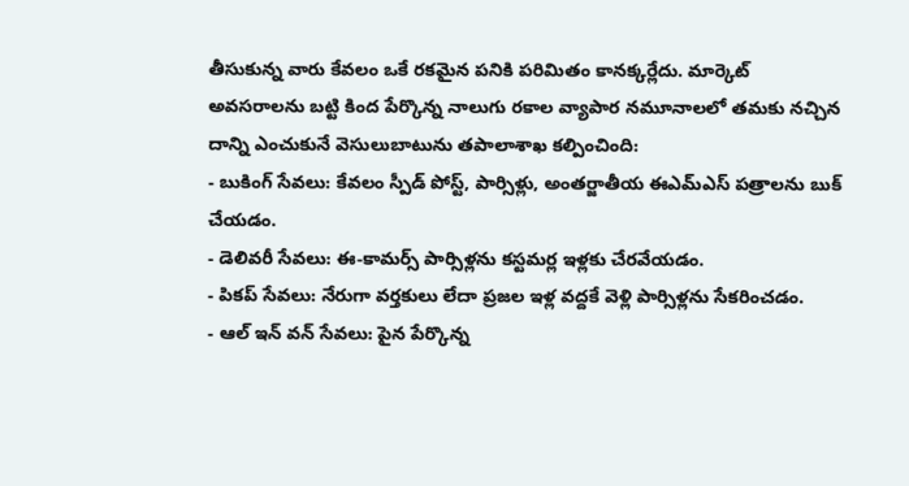తీసుకున్న వారు కేవలం ఒకే రకమైన పనికి పరిమితం కానక్కర్లేదు. మార్కెట్ అవసరాలను బట్టి కింద పేర్కొన్న నాలుగు రకాల వ్యాపార నమూనాలలో తమకు నచ్చిన దాన్ని ఎంచుకునే వెసులుబాటును తపాలాశాఖ కల్పించింది:
- బుకింగ్ సేవలు: కేవలం స్పీడ్ పోస్ట్, పార్సిళ్లు, అంతర్జాతీయ ఈఎమ్ఎస్ పత్రాలను బుక్ చేయడం.
- డెలివరీ సేవలు: ఈ-కామర్స్ పార్సిళ్లను కస్టమర్ల ఇళ్లకు చేరవేయడం.
- పికప్ సేవలు: నేరుగా వర్తకులు లేదా ప్రజల ఇళ్ల వద్దకే వెళ్లి పార్సిళ్లను సేకరించడం.
- ఆల్ ఇన్ వన్ సేవలు: పైన పేర్కొన్న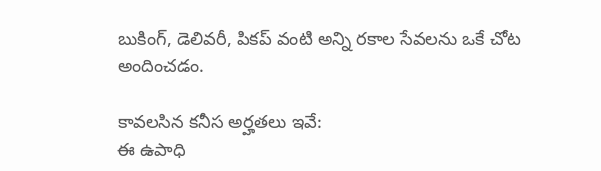బుకింగ్, డెలివరీ, పికప్ వంటి అన్ని రకాల సేవలను ఒకే చోట అందించడం.

కావలసిన కనీస అర్హతలు ఇవే:
ఈ ఉపాధి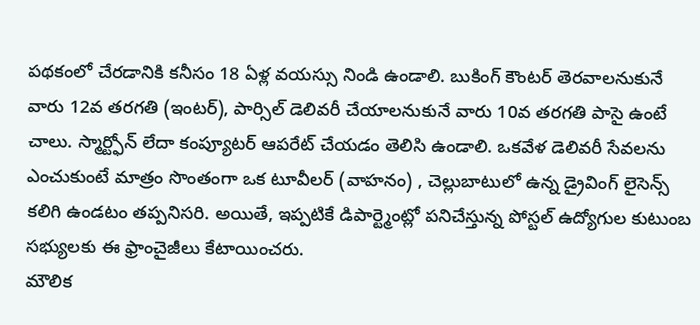పథకంలో చేరడానికి కనీసం 18 ఏళ్ల వయస్సు నిండి ఉండాలి. బుకింగ్ కౌంటర్ తెరవాలనుకునే వారు 12వ తరగతి (ఇంటర్), పార్సిల్ డెలివరీ చేయాలనుకునే వారు 10వ తరగతి పాసై ఉంటే చాలు. స్మార్ట్ఫోన్ లేదా కంప్యూటర్ ఆపరేట్ చేయడం తెలిసి ఉండాలి. ఒకవేళ డెలివరీ సేవలను ఎంచుకుంటే మాత్రం సొంతంగా ఒక టూవీలర్ (వాహనం) , చెల్లుబాటులో ఉన్న డ్రైవింగ్ లైసెన్స్ కలిగి ఉండటం తప్పనిసరి. అయితే, ఇప్పటికే డిపార్ట్మెంట్లో పనిచేస్తున్న పోస్టల్ ఉద్యోగుల కుటుంబ సభ్యులకు ఈ ఫ్రాంచైజీలు కేటాయించరు.
మౌలిక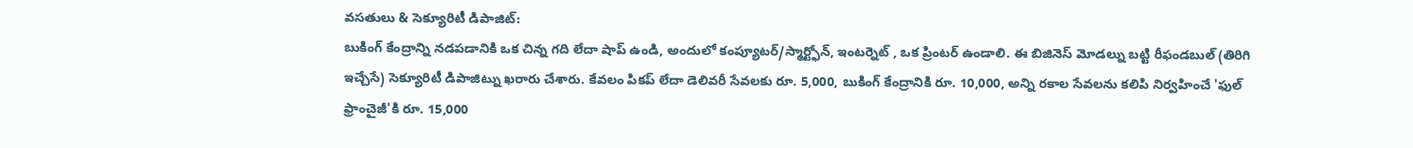వసతులు & సెక్యూరిటీ డిపాజిట్:
బుకింగ్ కేంద్రాన్ని నడపడానికి ఒక చిన్న గది లేదా షాప్ ఉండి, అందులో కంప్యూటర్/స్మార్ట్ఫోన్, ఇంటర్నెట్ , ఒక ప్రింటర్ ఉండాలి. ఈ బిజినెస్ మోడల్ను బట్టి రీఫండబుల్ (తిరిగి ఇచ్చేసే) సెక్యూరిటీ డిపాజిట్ను ఖరారు చేశారు. కేవలం పికప్ లేదా డెలివరీ సేవలకు రూ. 5,000, బుకింగ్ కేంద్రానికి రూ. 10,000, అన్ని రకాల సేవలను కలిపి నిర్వహించే 'ఫుల్ ఫ్రాంచైజీ'కి రూ. 15,000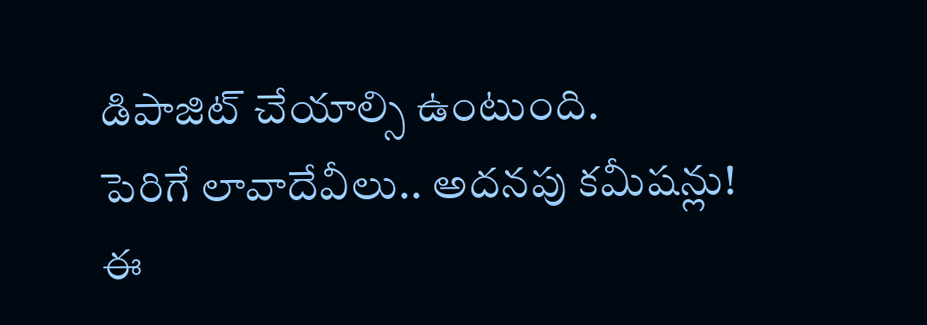డిపాజిట్ చేయాల్సి ఉంటుంది.
పెరిగే లావాదేవీలు.. అదనపు కమీషన్లు!
ఈ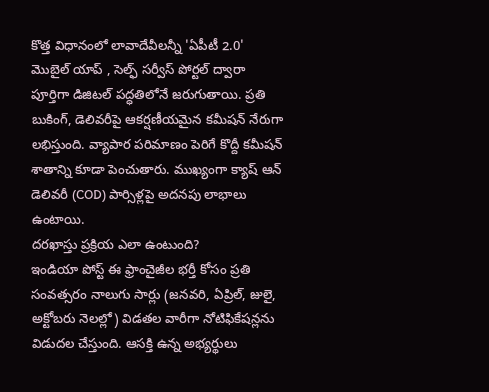కొత్త విధానంలో లావాదేవీలన్నీ 'ఏపీటీ 2.0' మొబైల్ యాప్ , సెల్ఫ్ సర్వీస్ పోర్టల్ ద్వారా పూర్తిగా డిజిటల్ పద్ధతిలోనే జరుగుతాయి. ప్రతి బుకింగ్, డెలివరీపై ఆకర్షణీయమైన కమీషన్ నేరుగా లభిస్తుంది. వ్యాపార పరిమాణం పెరిగే కొద్దీ కమీషన్ శాతాన్ని కూడా పెంచుతారు. ముఖ్యంగా క్యాష్ ఆన్ డెలివరీ (COD) పార్సిళ్లపై అదనపు లాభాలు ఉంటాయి.
దరఖాస్తు ప్రక్రియ ఎలా ఉంటుంది?
ఇండియా పోస్ట్ ఈ ఫ్రాంచైజీల భర్తీ కోసం ప్రతి సంవత్సరం నాలుగు సార్లు (జనవరి, ఏప్రిల్, జులై, అక్టోబరు నెలల్లో) విడతల వారీగా నోటిఫికేషన్లను విడుదల చేస్తుంది. ఆసక్తి ఉన్న అభ్యర్థులు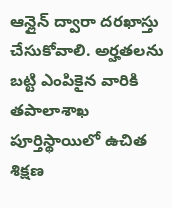ఆన్లైన్ ద్వారా దరఖాస్తు చేసుకోవాలి. అర్హతలను బట్టి ఎంపికైన వారికి తపాలాశాఖ పూర్తిస్థాయిలో ఉచిత శిక్షణ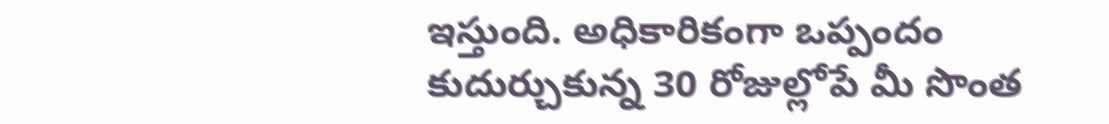ఇస్తుంది. అధికారికంగా ఒప్పందం కుదుర్చుకున్న 30 రోజుల్లోపే మీ సొంత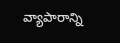వ్యాపారాన్ని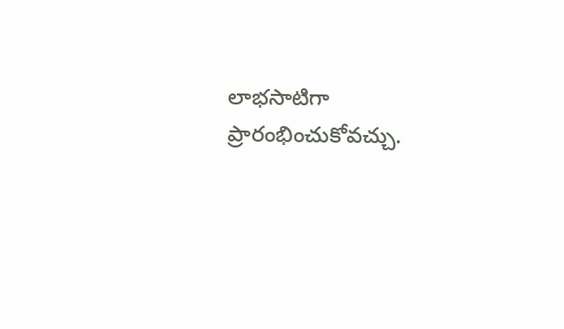లాభసాటిగా ప్రారంభించుకోవచ్చు.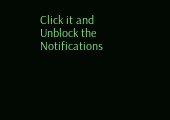Click it and Unblock the Notifications